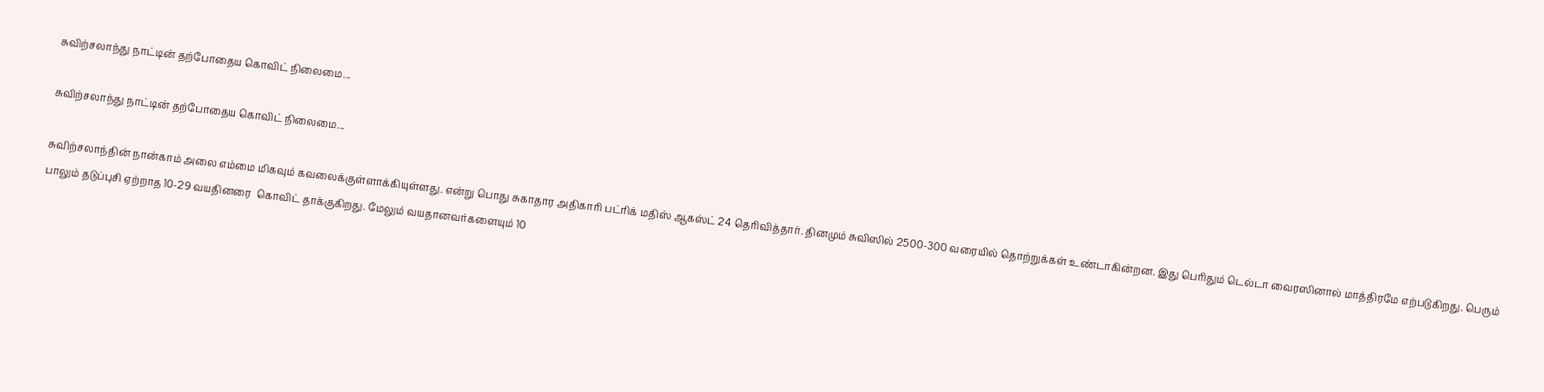சுவிற்சலாந்து நாட்டின் தற்போதைய கொவிட் நிலைமை...

சுவிற்சலாந்து நாட்டின் தற்போதைய கொவிட் நிலைமை...

சுவிற்சலாந்தின் நான்காம் அலை எம்மை மிகவும் கவலைக்குள்ளாக்கியுள்ளது. என்று பொது சுகாதார அதிகாரி பட்ரிக் மதிஸ் ஆகஸ்ட் 24 தெரிவித்தார். தினமும் சுவிஸில் 2500-300 வரையில் தொற்றுக்கள் உண்டாகின்றன. இது பெரிதும் டெல்டா வைரஸினால் மாத்திரமே எற்படுகிறது. பெரும் பாலும் தடுப்புசி ஏற்றாத 10-29 வயதினரை  கொவிட் தாக்குகிறது. மேலும் வயதானவர்களையும் 10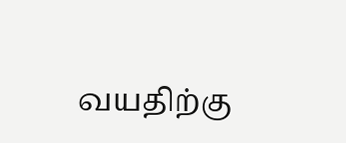வயதிற்கு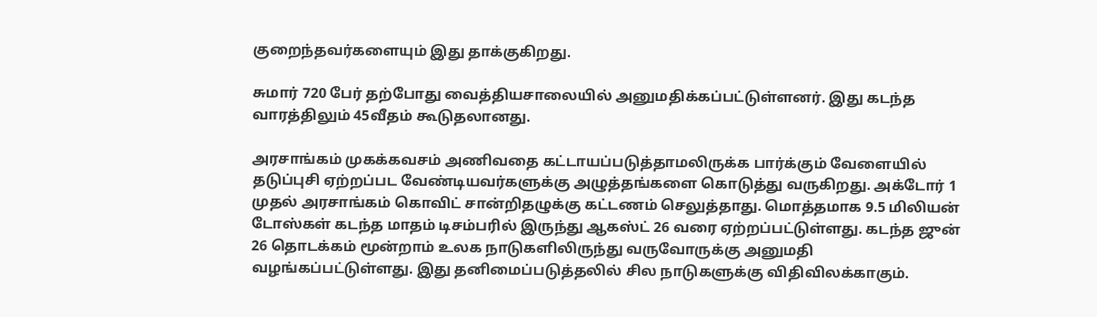குறைந்தவர்களையும் இது தாக்குகிறது.

சுமார் 720 பேர் தற்போது வைத்தியசாலையில் அனுமதிக்கப்பட்டுள்ளனர். இது கடந்த வாரத்திலும் 45வீதம் கூடுதலானது.

அரசாங்கம் முகக்கவசம் அணிவதை கட்டாயப்படுத்தாமலிருக்க பார்க்கும் வேளையில் தடுப்புசி ஏற்றப்பட வேண்டியவர்களுக்கு அழுத்தங்களை கொடுத்து வருகிறது. அக்டோர் 1 முதல் அரசாங்கம் கொவிட் சான்றிதழுக்கு கட்டணம் செலுத்தாது. மொத்தமாக 9.5 மிலியன் டோஸ்கள் கடந்த மாதம் டிசம்பரில் இருந்து ஆகஸ்ட் 26 வரை ஏற்றப்பட்டுள்ளது. கடந்த ஜுன் 26 தொடக்கம் மூன்றாம் உலக நாடுகளிலிருந்து வருவோருக்கு அனுமதி வழங்கப்பட்டுள்ளது. இது தனிமைப்படுத்தலில் சில நாடுகளுக்கு விதிவிலக்காகும்.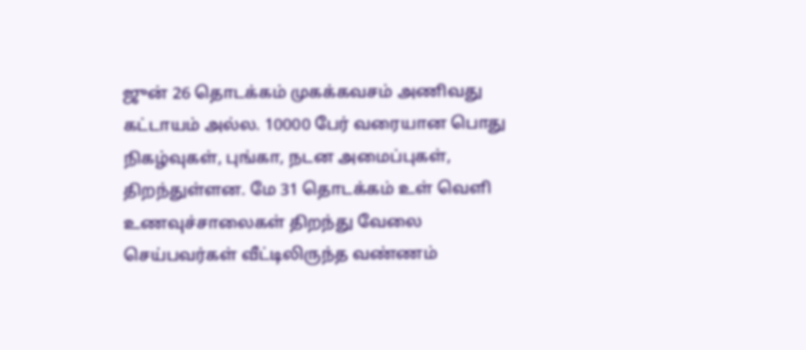ஜுன் 26 தொடக்கம் முகக்கவசம் அணிவது கட்டாயம் அல்ல. 10000 பேர் வரையான பொது நிகழ்வுகள், புங்கா, நடன அமைப்புகள், திறந்துள்ளன. மே 31 தொடக்கம் உள் வெளி உணவுச்சாலைகள் திறந்து வேலை செய்பவர்கள் வீட்டிலிருந்த வண்ணம்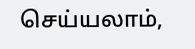செய்யலாம்,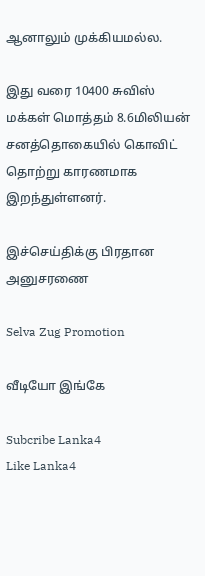ஆனாலும் முக்கியமல்ல.

இது வரை 10400 சுவிஸ் மக்கள் மொத்தம் 8.6மிலியன் சனத்தொகையில் கொவிட் தொற்று காரணமாக இறந்துள்ளனர்.

இச்செய்திக்கு பிரதான அனுசரணை

Selva Zug Promotion

வீடியோ இங்கே

Subcribe Lanka4
Like Lanka4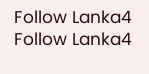Follow Lanka4
Follow Lanka4